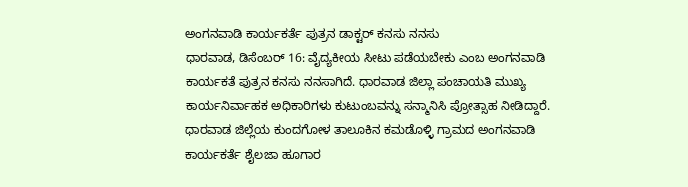ಅಂಗನವಾಡಿ ಕಾರ್ಯಕರ್ತೆ ಪುತ್ರನ ಡಾಕ್ಟರ್ ಕನಸು ನನಸು
ಧಾರವಾಡ, ಡಿಸೆಂಬರ್ 16: ವೈದ್ಯಕೀಯ ಸೀಟು ಪಡೆಯಬೇಕು ಎಂಬ ಅಂಗನವಾಡಿ ಕಾರ್ಯಕತೆ ಪುತ್ರನ ಕನಸು ನನಸಾಗಿದೆ. ಧಾರವಾಡ ಜಿಲ್ಲಾ ಪಂಚಾಯತಿ ಮುಖ್ಯ ಕಾರ್ಯನಿರ್ವಾಹಕ ಅಧಿಕಾರಿಗಳು ಕುಟುಂಬವನ್ನು ಸನ್ಮಾನಿಸಿ ಪ್ರೋತ್ಸಾಹ ನೀಡಿದ್ದಾರೆ.
ಧಾರವಾಡ ಜಿಲ್ಲೆಯ ಕುಂದಗೋಳ ತಾಲೂಕಿನ ಕಮಡೊಳ್ಳಿ ಗ್ರಾಮದ ಅಂಗನವಾಡಿ ಕಾರ್ಯಕರ್ತೆ ಶೈಲಜಾ ಹೂಗಾರ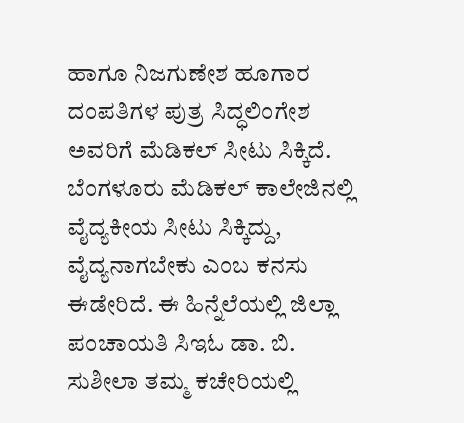ಹಾಗೂ ನಿಜಗುಣೇಶ ಹೂಗಾರ ದಂಪತಿಗಳ ಪುತ್ರ ಸಿದ್ಧಲಿಂಗೇಶ ಅವರಿಗೆ ಮೆಡಿಕಲ್ ಸೀಟು ಸಿಕ್ಕಿದೆ.
ಬೆಂಗಳೂರು ಮೆಡಿಕಲ್ ಕಾಲೇಜಿನಲ್ಲಿ ವೈದ್ಯಕೀಯ ಸೀಟು ಸಿಕ್ಕಿದ್ದು, ವೈದ್ಯನಾಗಬೇಕು ಎಂಬ ಕನಸು ಈಡೇರಿದೆ. ಈ ಹಿನ್ನೆಲೆಯಲ್ಲಿ ಜಿಲ್ಲಾ ಪಂಚಾಯತಿ ಸಿಇಓ ಡಾ. ಬಿ. ಸುಶೀಲಾ ತಮ್ಮ ಕಚೇರಿಯಲ್ಲಿ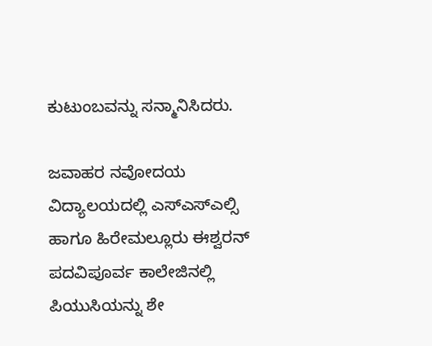ಕುಟುಂಬವನ್ನು ಸನ್ಮಾನಿಸಿದರು.

ಜವಾಹರ ನವೋದಯ ವಿದ್ಯಾಲಯದಲ್ಲಿ ಎಸ್ಎಸ್ಎಲ್ಸಿ ಹಾಗೂ ಹಿರೇಮಲ್ಲೂರು ಈಶ್ವರನ್ ಪದವಿಪೂರ್ವ ಕಾಲೇಜಿನಲ್ಲಿ ಪಿಯುಸಿಯನ್ನು ಶೇ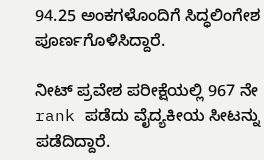94.25 ಅಂಕಗಳೊಂದಿಗೆ ಸಿದ್ಧಲಿಂಗೇಶ ಪೂರ್ಣಗೊಳಿಸಿದ್ದಾರೆ.

ನೀಟ್ ಪ್ರವೇಶ ಪರೀಕ್ಷೆಯಲ್ಲಿ 967 ನೇ rank ಪಡೆದು ವೈದ್ಯಕೀಯ ಸೀಟನ್ನು ಪಡೆದಿದ್ದಾರೆ.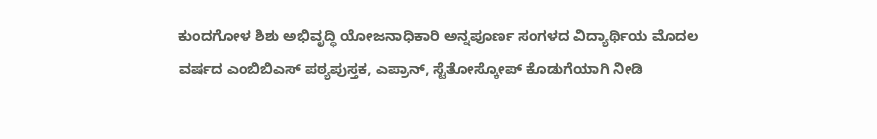ಕುಂದಗೋಳ ಶಿಶು ಅಭಿವೃದ್ಧಿ ಯೋಜನಾಧಿಕಾರಿ ಅನ್ನಪೂರ್ಣ ಸಂಗಳದ ವಿದ್ಯಾರ್ಥಿಯ ಮೊದಲ ವರ್ಷದ ಎಂಬಿಬಿಎಸ್ ಪಠ್ಯಪುಸ್ತಕ, ಎಪ್ರಾನ್, ಸ್ಟೆತೋಸ್ಕೋಪ್ ಕೊಡುಗೆಯಾಗಿ ನೀಡಿ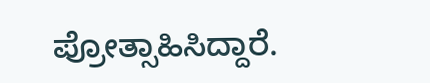ಪ್ರೋತ್ಸಾಹಿಸಿದ್ದಾರೆ.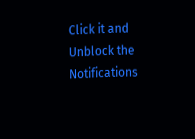Click it and Unblock the Notifications